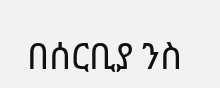በሰርቢያ ንስ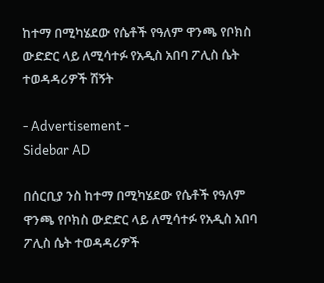ከተማ በሚካሄደው የሴቶች የዓለም ዋንጫ የቦክስ ውድድር ላይ ለሚሳተፉ የአዲስ አበባ ፖሊስ ሴት ተወዳዳሪዎች ሽኝት

- Advertisement -
Sidebar AD

በሰርቢያ ንስ ከተማ በሚካሄደው የሴቶች የዓለም ዋንጫ የቦክስ ውድድር ላይ ለሚሳተፉ የአዲስ አበባ ፖሊስ ሴት ተወዳዳሪዎች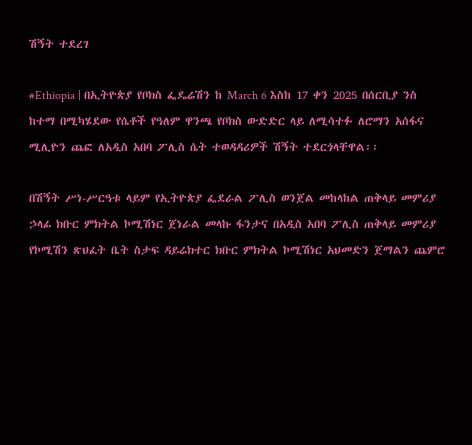ሽኝት ተደረገ

#Ethiopia | በኢትዮጵያ የቦክስ ፌዴሬሽን ከ March 6 እስከ 17 ቀን 2025 በሰርቢያ ንስ ከተማ በሚካሄደው የሴቶች የዓለም ዋንጫ የቦክስ ውድድር ላይ ለሚሳተፉ ለሮማን አሰፋና ሚሊዮን ጨፎ ለአዲስ አበባ ፖሊስ ሴት ተወዳዳሪዎች ሽኝት ተደርጎላቸዋል፡፡

በሽኝት ሥነ-ሥርዓቱ ላይም የኢትዮጵያ ፌደራል ፖሊስ ወንጀል መከላከል ጠቅላይ መምሪያ ኃላፊ ክቡር ምክትል ኮሚሽነር ጀነራል መላኩ ፋንታና በአዲስ አበባ ፖሊስ ጠቅላይ መምሪያ የኮሚሽን ጽህፈት ቤት ስታፍ ዳይሬክተር ክቡር ምክትል ኮሚሽነር አህመድን ጀማልን ጨምሮ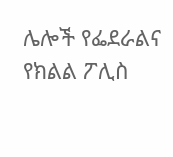ሌሎች የፌደራልና የክልል ፖሊስ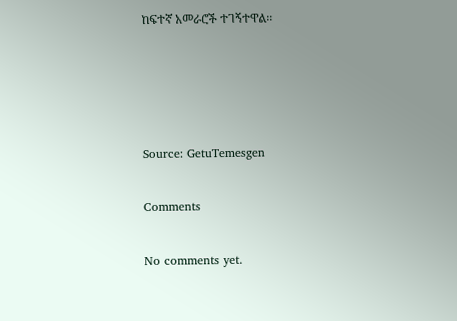ከፍተኛ አመራሮች ተገኝተዋል፡፡




Source: GetuTemesgen

Comments

No comments yet.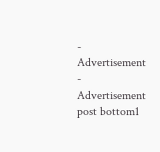- Advertisement -
Advertisement post bottom1